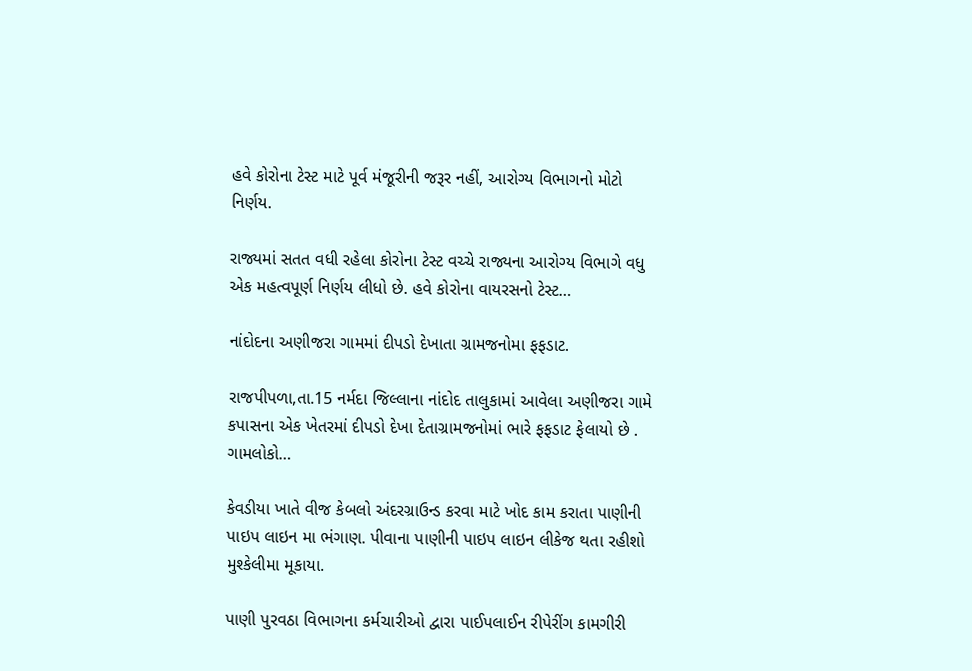હવે કોરોના ટેસ્ટ માટે પૂર્વ મંજૂરીની જરૂર નહીં, આરોગ્ય વિભાગનો મોટો નિર્ણય.

રાજ્યમાં સતત વધી રહેલા કોરોના ટેસ્ટ વચ્ચે રાજ્યના આરોગ્ય વિભાગે વધુ એક મહત્વપૂર્ણ નિર્ણય લીધો છે. હવે કોરોના વાયરસનો ટેસ્ટ…

નાંદોદના અણીજરા ગામમાં દીપડો દેખાતા ગ્રામજનોમા ફફડાટ.

રાજપીપળા,તા.15 નર્મદા જિલ્લાના નાંદોદ તાલુકામાં આવેલા અણીજરા ગામે કપાસના એક ખેતરમાં દીપડો દેખા દેતાગ્રામજનોમાં ભારે ફફડાટ ફેલાયો છે . ગામલોકો…

કેવડીયા ખાતે વીજ કેબલો અંદરગ્રાઉન્ડ કરવા માટે ખોદ કામ કરાતા પાણીની પાઇપ લાઇન મા ભંગાણ. પીવાના પાણીની પાઇપ લાઇન લીકેજ થતા રહીશો મુશ્કેલીમા મૂકાયા.

પાણી પુરવઠા વિભાગના કર્મચારીઓ દ્વારા પાઈપલાઈન રીપેરીંગ કામગીરી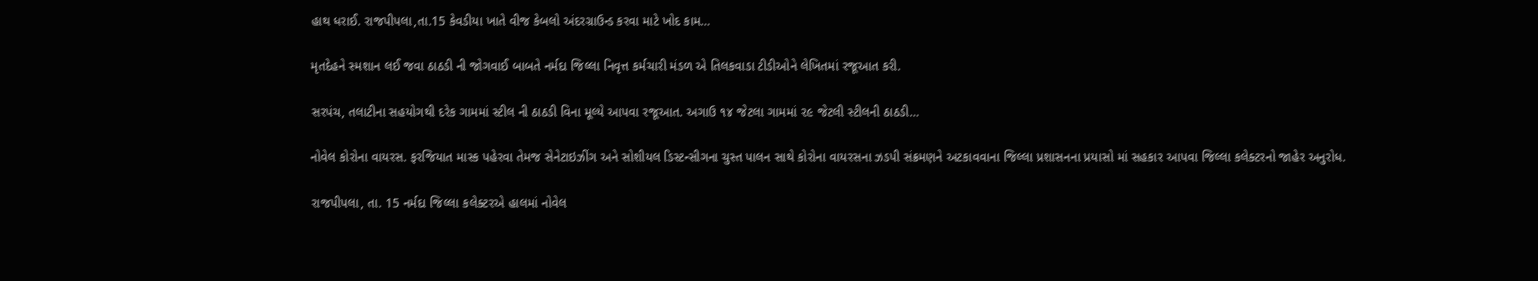હાથ ધરાઈ. રાજપીપલા,તા.15 કેવડીયા ખાતે વીજ કેબલો અંદરગ્રાઉન્ડ કરવા માટે ખોદ કામ…

મૃતદેહને સ્મશાન લઈ જવા ઠાઠડી ની જોગવાઈ બાબતે નર્મદા જિલ્લા નિવૃત્ત કર્મચારી મંડળ એ તિલકવાડા ટીડીઓને લેખિતમાં રજૂઆત કરી.

સરપંચ, તલાટીના સહયોગથી દરેક ગામમાં સ્ટીલ ની ઠાઠડી વિના મૂલ્યે આપવા રજૂઆત. અગાઉ ૧૪ જેટલા ગામમાં ૨૯ જેટલી સ્ટીલની ઠાઠડી…

નોવેલ કોરોના વાયરસ. ફરજિયાત માસ્ક પહેરવા તેમજ સેનેટાઇઝીંગ અને સોશીયલ ડિસ્ટન્સીગના ચુસ્ત પાલન સાથે કોરોના વાયરસના ઝડપી સંક્રમણને અટકાવવાના જિલ્લા પ્રશાસનના પ્રયાસો માં સહકાર આપવા જિલ્લા કલેક્ટરનો જાહેર અનુરોધ.

રાજપીપલા, તા. 15 નર્મદા જિલ્લા કલેક્ટરએ હાલમાં નોવેલ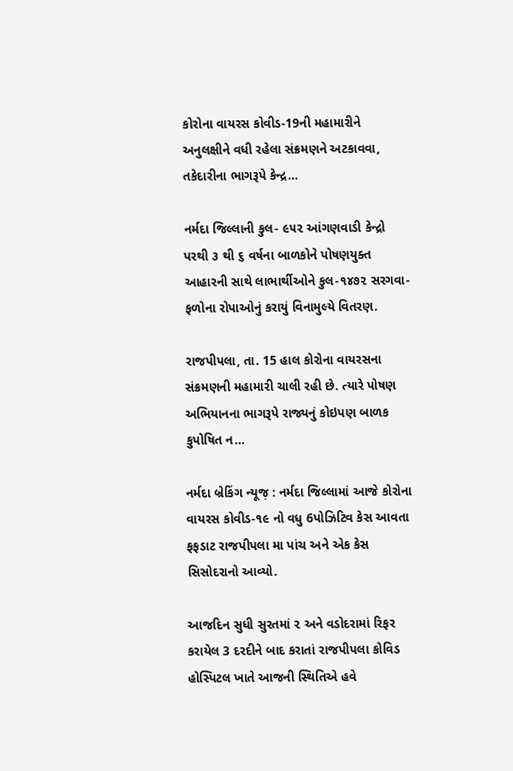કોરોના વાયરસ કોવીડ-19ની મહામારીને અનુલક્ષીને વધી રહેલા સંક્રમણને અટકાવવા, તકેદારીના ભાગરૂપે કેન્દ્ર…

નર્મદા જિલ્લાની કુલ- ૯૫૨ આંગણવાડી કેન્દ્રો પરથી ૩ થી ૬ વર્ષના બાળકોને પોષણયુક્ત આહારની સાથે લાભાર્થીઓને કુલ-૧૪૭૨ સરગવા-ફળોના રોપાઓનું કરાયું વિનામુલ્યે વિતરણ.

રાજપીપલા, તા. 15 હાલ કોરોના વાયરસના સંક્રમણની મહામારી ચાલી રહી છે. ત્યારે પોષણ અભિયાનના ભાગરૂપે રાજ્યનું કોઇપણ બાળક કુપોષિત ન…

નર્મદા બ્રેકિંગ ન્યૂજ઼ : નર્મદા જિલ્લામાં આજે કોરોના વાયરસ કોવીડ-૧૯ નો વધુ 6પોઝિટિવ કેસ આવતા ફફડાટ રાજપીપલા મા પાંચ અને એક કેસ સિસોદરાનો આવ્યો.

આજદિન સુધી સુરતમાં ૨ અને વડોદરામાં રિફર કરાયેલ 3 દરદીને બાદ કરાતાં રાજપીપલા કોવિડ હોસ્પિટલ ખાતે આજની સ્થિતિએ હવે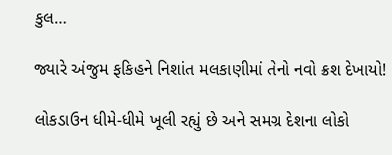કુલ…

જ્યારે અંજુમ ફકિહને નિશાંત મલકાણીમાં તેનો નવો ક્રશ દેખાયો!

લોકડાઉન ધીમે-ધીમે ખૂલી રહ્યું છે અને સમગ્ર દેશના લોકો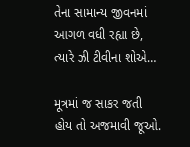તેના સામાન્ય જીવનમાં આગળ વધી રહ્યા છે, ત્યારે ઝી ટીવીના શોએ…

મૂત્રમાં જ સાકર જતી હોય તો અજમાવી જૂઓ.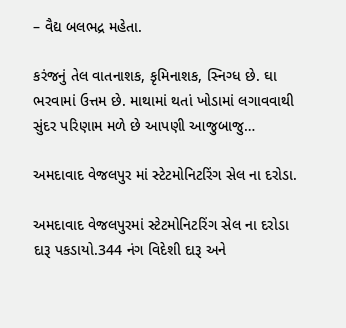– વૈદ્ય બલભદ્ર મહેતા.

કરંજનું તેલ વાતનાશક, કૃમિનાશક, સ્નિગ્ધ છે. ઘા ભરવામાં ઉત્તમ છે. માથામાં થતાં ખોડામાં લગાવવાથી સુંદર પરિણામ મળે છે આપણી આજુબાજુ…

અમદાવાદ વેજલપુર માં સ્ટેટમોનિટરિંગ સેલ ના દરોડા.

અમદાવાદ વેજલપુરમાં સ્ટેટમોનિટરિંગ સેલ ના દરોડા દારૂ પકડાયો.344 નંગ વિદેશી દારૂ અને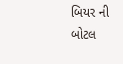બિયર ની બોટલ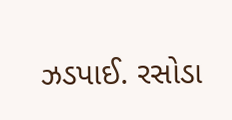ઝડપાઈ. રસોડા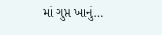માં ગુપ્ત ખાનું…